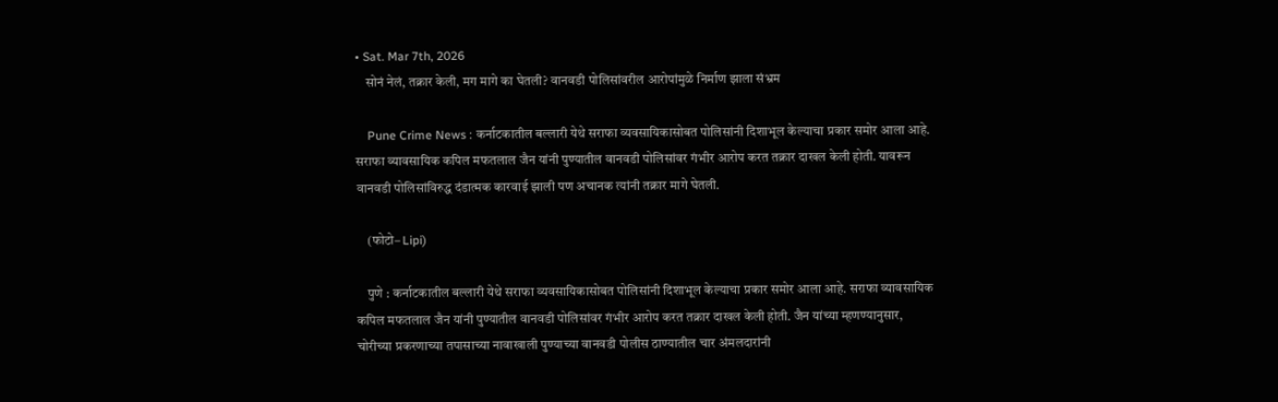• Sat. Mar 7th, 2026
    सोनं नेलं, तक्रार केली, मग मागे का घेतली? वानवडी पोलिसांवरील आरोपांमुळे निर्माण झाला संभ्रम

    Pune Crime News : कर्नाटकातील बल्लारी येथे सराफा व्यवसायिकासोबत पोलिसांनी दिशाभूल केल्याचा प्रकार समोर आला आहे. सराफा व्यावसायिक कपिल मफतलाल जैन यांनी पुण्यातील वानवडी पोलिसांवर गंभीर आरोप करत तक्रार दाखल केली होती. यावरून वानवडी पोलिसांविरुद्ध दंडात्मक कारवाई झाली पण अचानक त्यांनी तक्रार मागे घेतली.

    (फोटो– Lipi)

    पुणे : कर्नाटकातील बल्लारी येथे सराफा व्यवसायिकासोबत पोलिसांनी दिशाभूल केल्याचा प्रकार समोर आला आहे. सराफा व्यावसायिक कपिल मफतलाल जैन यांनी पुण्यातील वानवडी पोलिसांवर गंभीर आरोप करत तक्रार दाखल केली होती. जैन यांच्या म्हणण्यानुसार, चोरीच्या प्रकरणाच्या तपासाच्या नावाखाली पुण्याच्या वानवडी पोलीस ठाण्यातील चार अंमलदारांनी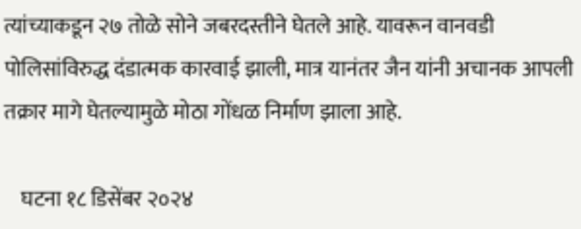त्यांच्याकडून २७ तोळे सोने जबरदस्तीने घेतले आहे. यावरून वानवडी पोलिसांविरुद्ध दंडात्मक कारवाई झाली, मात्र यानंतर जैन यांनी अचानक आपली तक्रार मागे घेतल्यामुळे मोठा गोंधळ निर्माण झाला आहे.

    घटना १८ डिसेंबर २०२४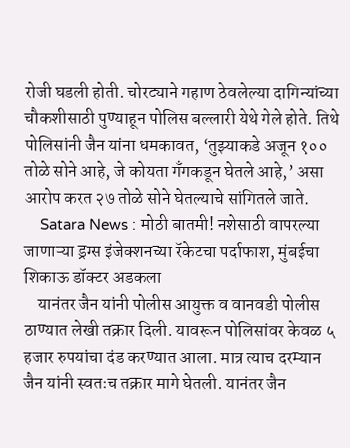रोजी घडली होती. चोरट्याने गहाण ठेवलेल्या दागिन्यांच्या चौकशीसाठी पुण्याहून पोलिस बल्लारी येथे गेले होते. तिथे पोलिसांनी जैन यांना धमकावत, ‘तुझ्याकडे अजून १०० तोळे सोने आहे, जे कोयता गँगकडून घेतले आहे,’ असा आरोप करत २७ तोळे सोने घेतल्याचे सांगितले जाते.
    Satara News : मोठी बातमी! नशेसाठी वापरल्या जाणाऱ्या ड्रग्स इंजेक्शनच्या रॅकेटचा पर्दाफाश, मुंबईचा शिकाऊ डॉक्टर अडकला
    यानंतर जैन यांनी पोलीस आयुक्त व वानवडी पोलीस ठाण्यात लेखी तक्रार दिली. यावरून पोलिसांवर केवळ ५ हजार रुपयांचा दंड करण्यात आला. मात्र त्याच दरम्यान जैन यांनी स्वतःच तक्रार मागे घेतली. यानंतर जैन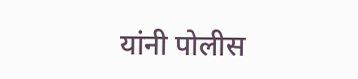यांनी पोलीस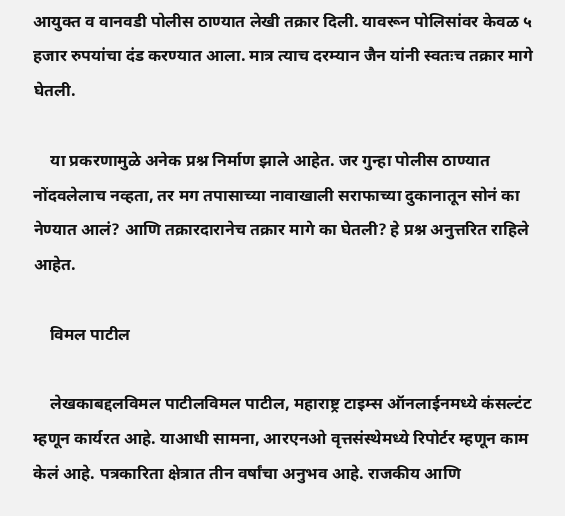आयुक्त व वानवडी पोलीस ठाण्यात लेखी तक्रार दिली. यावरून पोलिसांवर केवळ ५ हजार रुपयांचा दंड करण्यात आला. मात्र त्याच दरम्यान जैन यांनी स्वतःच तक्रार मागे घेतली.

    या प्रकरणामुळे अनेक प्रश्न निर्माण झाले आहेत. जर गुन्हा पोलीस ठाण्यात नोंदवलेलाच नव्हता, तर मग तपासाच्या नावाखाली सराफाच्या दुकानातून सोनं का नेण्यात आलं? आणि तक्रारदारानेच तक्रार मागे का घेतली? हे प्रश्न अनुत्तरित राहिले आहेत.

    विमल पाटील

    लेखकाबद्दलविमल पाटीलविमल पाटील, महाराष्ट्र टाइम्स ऑनलाईनमध्ये कंसल्टंट म्हणून कार्यरत आहे. याआधी सामना, आरएनओ वृत्तसंस्थेमध्ये रिपोर्टर म्हणून काम केलं आहे. पत्रकारिता क्षेत्रात तीन वर्षांचा अनुभव आहे. राजकीय आणि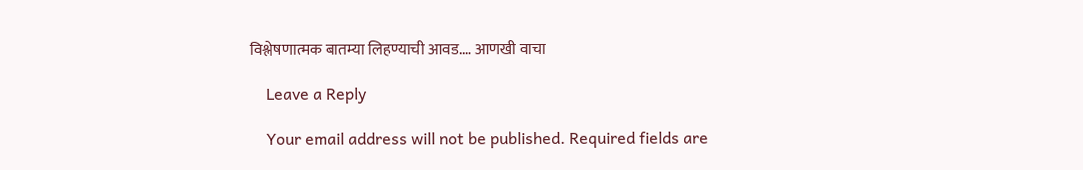विश्लेषणात्मक बातम्या लिहण्याची आवड.… आणखी वाचा

    Leave a Reply

    Your email address will not be published. Required fields are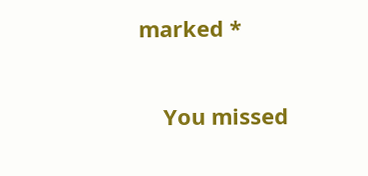marked *

    You missed